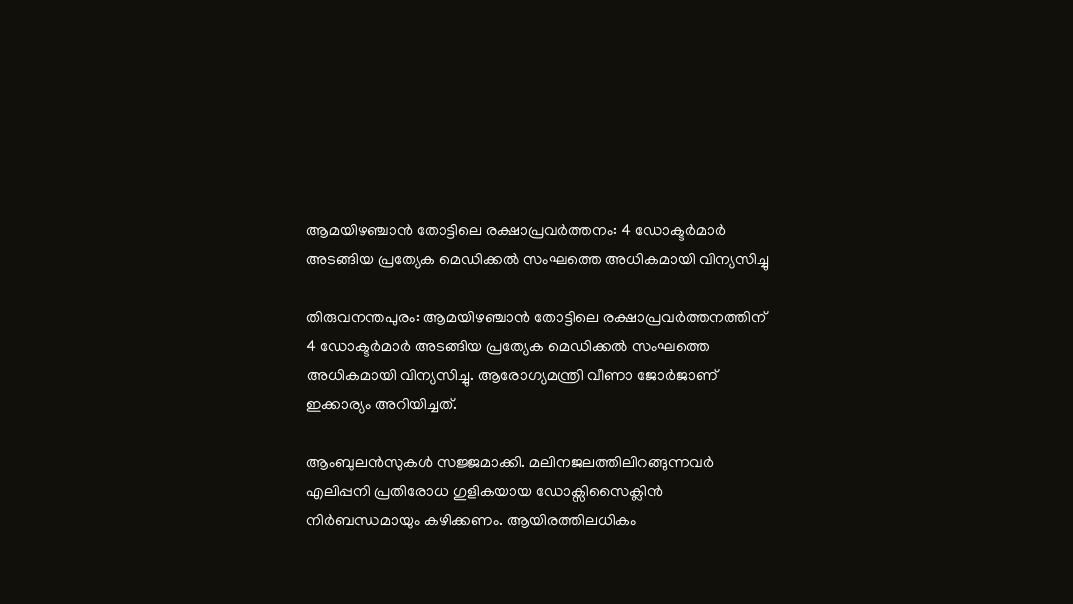ആമയിഴഞ്ചാൻ തോട്ടിലെ രക്ഷാപ്രവർത്തനം: 4 ഡോക്ടർമാർ അടങ്ങിയ പ്രത്യേക മെഡിക്കൽ സംഘത്തെ അധികമായി വിന്യസിച്ചു

തിരുവനന്തപുരം: ആമയിഴഞ്ചാൻ തോട്ടിലെ രക്ഷാപ്രവർത്തനത്തിന് 4 ഡോക്ടർമാർ അടങ്ങിയ പ്രത്യേക മെഡിക്കൽ സംഘത്തെ അധികമായി വിന്യസിച്ചു. ആരോഗ്യമന്ത്രി വീണാ ജോർജാണ് ഇക്കാര്യം അറിയിച്ചത്.

ആംബുലൻസുകൾ സജ്ജമാക്കി. മലിനജലത്തിലിറങ്ങുന്നവർ എലിപ്പനി പ്രതിരോധ ഗുളികയായ ഡോക്സിസൈക്ലിൻ നിർബന്ധമായും കഴിക്കണം. ആയിരത്തിലധികം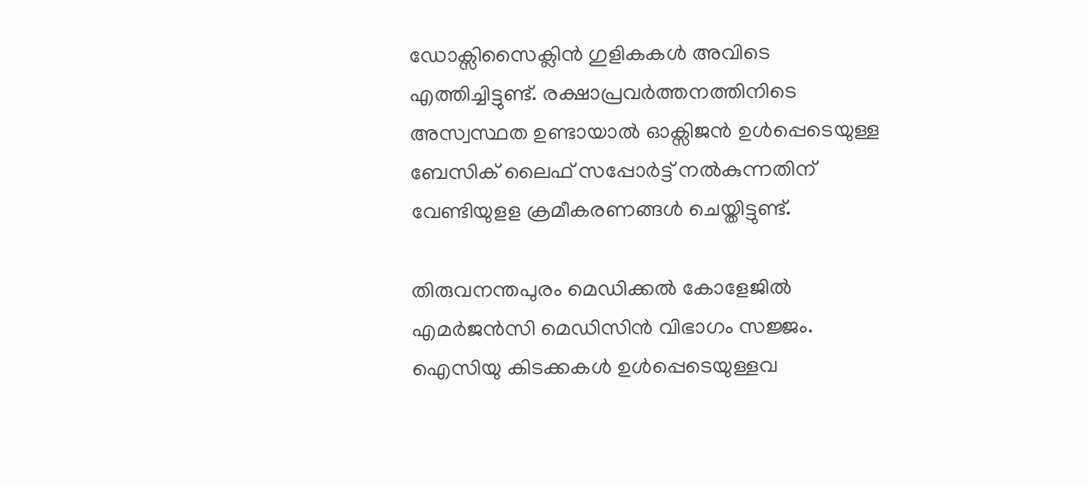ഡോക്സിസൈക്ലിൻ ഗുളികകൾ അവിടെ എത്തിച്ചിട്ടുണ്ട്. രക്ഷാപ്രവർത്തനത്തിനിടെ അസ്വസ്ഥത ഉണ്ടായാൽ ഓക്സിജൻ ഉൾപ്പെടെയുള്ള ബേസിക് ലൈഫ് സപ്പോർട്ട് നൽകുന്നതിന് വേണ്ടിയുളള ക്രമീകരണങ്ങൾ ചെയ്തിട്ടുണ്ട്.

തിരുവനന്തപുരം മെഡിക്കൽ കോളേജിൽ എമർജൻസി മെഡിസിൻ വിഭാഗം സജ്ജം. ഐസിയു കിടക്കകൾ ഉൾപ്പെടെയുള്ളവ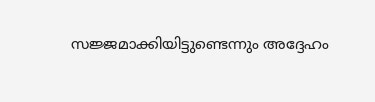സജ്ജമാക്കിയിട്ടുണ്ടെന്നും അദ്ദേഹം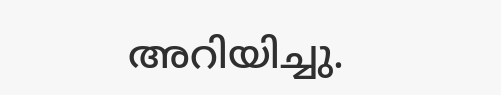അറിയിച്ചു.